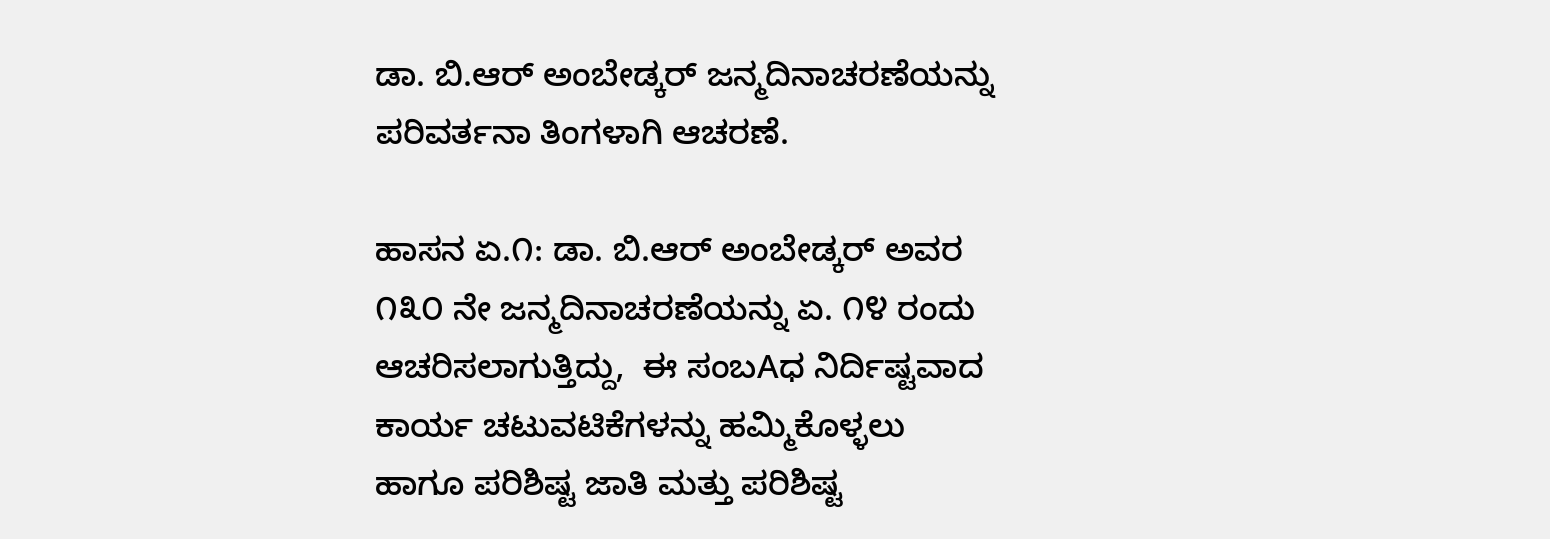ಡಾ. ಬಿ.ಆರ್ ಅಂಬೇಡ್ಕರ್ ಜನ್ಮದಿನಾಚರಣೆಯನ್ನು ಪರಿವರ್ತನಾ ತಿಂಗಳಾಗಿ ಆಚರಣೆ.

ಹಾಸನ ಏ.೧: ಡಾ. ಬಿ.ಆರ್ ಅಂಬೇಡ್ಕರ್ ಅವರ ೧೩೦ ನೇ ಜನ್ಮದಿನಾಚರಣೆಯನ್ನು ಏ. ೧೪ ರಂದು  ಆಚರಿಸಲಾಗುತ್ತಿದ್ದು,  ಈ ಸಂಬAಧ ನಿರ್ದಿಷ್ಟವಾದ ಕಾರ್ಯ ಚಟುವಟಿಕೆಗಳನ್ನು ಹಮ್ಮಿಕೊಳ್ಳಲು ಹಾಗೂ ಪರಿಶಿಷ್ಟ ಜಾತಿ ಮತ್ತು ಪರಿಶಿಷ್ಟ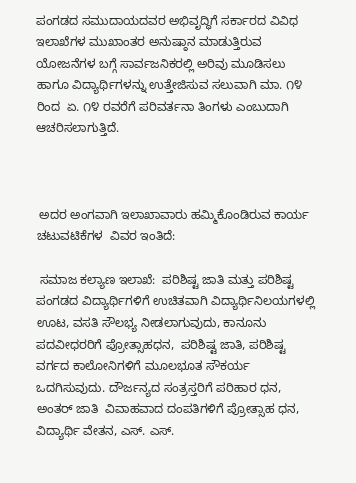ಪಂಗಡದ ಸಮುದಾಯದವರ ಅಭಿವೃದ್ಧಿಗೆ ಸರ್ಕಾರದ ವಿವಿಧ ಇಲಾಖೆಗಳ ಮುಖಾಂತರ ಅನುಷ್ಠಾನ ಮಾಡುತ್ತಿರುವ ಯೋಜನೆಗಳ ಬಗ್ಗೆ ಸಾರ್ವಜನಿಕರಲ್ಲಿ ಅರಿವು ಮೂಡಿಸಲು ಹಾಗೂ ವಿದ್ಯಾರ್ಥಿಗಳನ್ನು ಉತ್ತೇಜಿಸುವ ಸಲುವಾಗಿ ಮಾ. ೧೪ ರಿಂದ  ಏ. ೧೪ ರವರೆಗೆ ಪರಿವರ್ತನಾ ತಿಂಗಳು ಎಂಬುದಾಗಿ  ಆಚರಿಸಲಾಗುತ್ತಿದೆ.



 ಅದರ ಅಂಗವಾಗಿ ಇಲಾಖಾವಾರು ಹಮ್ಮಿಕೊಂಡಿರುವ ಕಾರ್ಯ ಚಟುವಟಿಕೆಗಳ  ವಿವರ ಇಂತಿದೆ:

 ಸಮಾಜ ಕಲ್ಯಾಣ ಇಲಾಖೆ:  ಪರಿಶಿಷ್ಟ ಜಾತಿ ಮತ್ತು ಪರಿಶಿಷ್ಟ ಪಂಗಡದ ವಿದ್ಯಾರ್ಥಿಗಳಿಗೆ ಉಚಿತವಾಗಿ ವಿದ್ಯಾರ್ಥಿನಿಲಯಗಳಲ್ಲಿ ಊಟ, ವಸತಿ ಸೌಲಭ್ಯ ನೀಡಲಾಗುವುದು, ಕಾನೂನು ಪದವೀಧರರಿಗೆ ಪ್ರೋತ್ಸಾಹಧನ,  ಪರಿಶಿಷ್ಟ ಜಾತಿ, ಪರಿಶಿಷ್ಟ ವರ್ಗದ ಕಾಲೋನಿಗಳಿಗೆ ಮೂಲಭೂತ ಸೌಕರ್ಯ ಒದಗಿಸುವುದು. ದೌರ್ಜನ್ಯದ ಸಂತ್ರಸ್ತರಿಗೆ ಪರಿಹಾರ ಧನ, ಅಂತರ್ ಜಾತಿ  ವಿವಾಹವಾದ ದಂಪತಿಗಳಿಗೆ ಪ್ರೋತ್ಸಾಹ ಧನ, ವಿದ್ಯಾರ್ಥಿ ವೇತನ, ಎಸ್. ಎಸ್.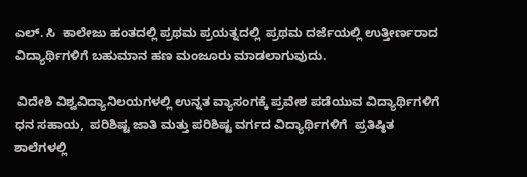ಎಲ್. ಸಿ  ಕಾಲೇಜು ಹಂತದಲ್ಲಿ ಪ್ರಥಮ ಪ್ರಯತ್ನದಲ್ಲಿ  ಪ್ರಥಮ ದರ್ಜೆಯಲ್ಲಿ ಉತ್ತೀರ್ಣರಾದ ವಿದ್ಯಾರ್ಥಿಗಳಿಗೆ ಬಹುಮಾನ ಹಣ ಮಂಜೂರು ಮಾಡಲಾಗುವುದು.

 ವಿದೇಶಿ ವಿಶ್ವವಿದ್ಯಾನಿಲಯಗಳಲ್ಲಿ ಉನ್ನತ ವ್ಯಾಸಂಗಕ್ಕೆ ಪ್ರವೇಶ ಪಡೆಯುವ ವಿದ್ಯಾರ್ಥಿಗಳಿಗೆ ಧನ ಸಹಾಯ,  ಪರಿಶಿಷ್ಟ ಜಾತಿ ಮತ್ತು ಪರಿಶಿಷ್ಟ ವರ್ಗದ ವಿದ್ಯಾರ್ಥಿಗಳಿಗೆ  ಪ್ರತಿಷ್ಠಿತ ಶಾಲೆಗಳಲ್ಲಿ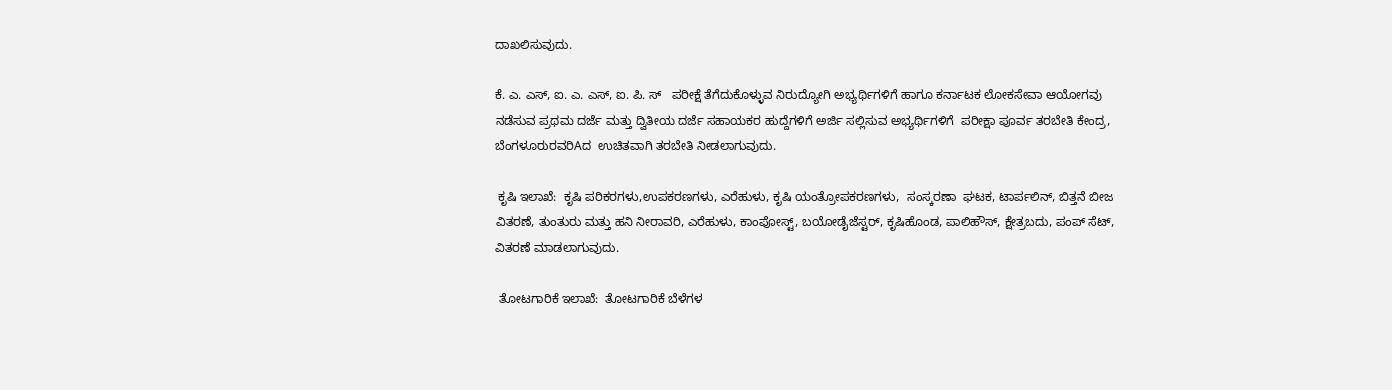ದಾಖಲಿಸುವುದು.

ಕೆ. ಎ. ಎಸ್, ಐ. ಎ. ಎಸ್, ಐ. ಪಿ. ಸ್   ಪರೀಕ್ಷೆ ತೆಗೆದುಕೊಳ್ಳುವ ನಿರುದ್ಯೋಗಿ ಅಭ್ಯರ್ಥಿಗಳಿಗೆ ಹಾಗೂ ಕರ್ನಾಟಕ ಲೋಕಸೇವಾ ಆಯೋಗವು ನಡೆಸುವ ಪ್ರಥಮ ದರ್ಜೆ ಮತ್ತು ದ್ವಿತೀಯ ದರ್ಜೆ ಸಹಾಯಕರ ಹುದ್ದೆಗಳಿಗೆ ಅರ್ಜಿ ಸಲ್ಲಿಸುವ ಅಭ್ಯರ್ಥಿಗಳಿಗೆ  ಪರೀಕ್ಷಾ ಪೂರ್ವ ತರಬೇತಿ ಕೇಂದ್ರ,  ಬೆಂಗಳೂರುರವರಿAದ  ಉಚಿತವಾಗಿ ತರಬೇತಿ ನೀಡಲಾಗುವುದು.

 ಕೃಷಿ ಇಲಾಖೆ:  ಕೃಷಿ ಪರಿಕರಗಳು,ಉಪಕರಣಗಳು, ಎರೆಹುಳು, ಕೃಷಿ ಯಂತ್ರೋಪಕರಣಗಳು,  ಸಂಸ್ಕರಣಾ  ಘಟಕ, ಟಾರ್ಪಲಿನ್, ಬಿತ್ತನೆ ಬೀಜ ವಿತರಣೆ, ತುಂತುರು ಮತ್ತು ಹನಿ ನೀರಾವರಿ, ಎರೆಹುಳು, ಕಾಂಪೋಸ್ಟ್, ಬಯೋಡೈಜೆಸ್ಟರ್, ಕೃಷಿಹೊಂಡ, ಪಾಲಿಹೌಸ್, ಕ್ಷೇತ್ರಬದು, ಪಂಪ್ ಸೆಟ್,    ವಿತರಣೆ ಮಾಡಲಾಗುವುದು.

 ತೋಟಗಾರಿಕೆ ಇಲಾಖೆ:  ತೋಟಗಾರಿಕೆ ಬೆಳೆಗಳ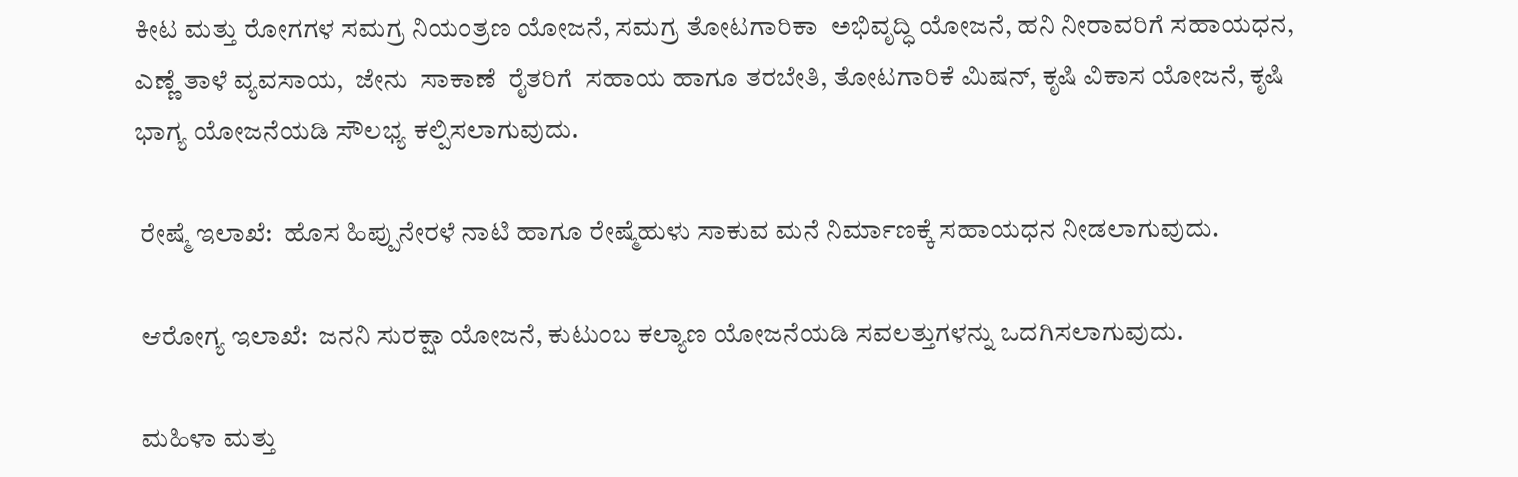ಕೀಟ ಮತ್ತು ರೋಗಗಳ ಸಮಗ್ರ ನಿಯಂತ್ರಣ ಯೋಜನೆ, ಸಮಗ್ರ ತೋಟಗಾರಿಕಾ  ಅಭಿವೃದ್ಧಿ ಯೋಜನೆ, ಹನಿ ನೀರಾವರಿಗೆ ಸಹಾಯಧನ,   ಎಣ್ಣೆ ತಾಳೆ ವ್ಯವಸಾಯ,  ಜೇನು  ಸಾಕಾಣೆ  ರೈತರಿಗೆ  ಸಹಾಯ ಹಾಗೂ ತರಬೇತಿ, ತೋಟಗಾರಿಕೆ ಮಿಷನ್, ಕೃಷಿ ವಿಕಾಸ ಯೋಜನೆ, ಕೃಷಿ ಭಾಗ್ಯ ಯೋಜನೆಯಡಿ ಸೌಲಭ್ಯ ಕಲ್ಪಿಸಲಾಗುವುದು.

 ರೇಷ್ಮೆ ಇಲಾಖೆ:  ಹೊಸ ಹಿಪ್ಪುನೇರಳೆ ನಾಟಿ ಹಾಗೂ ರೇಷ್ಮೆಹುಳು ಸಾಕುವ ಮನೆ ನಿರ್ಮಾಣಕ್ಕೆ ಸಹಾಯಧನ ನೀಡಲಾಗುವುದು.

 ಆರೋಗ್ಯ ಇಲಾಖೆ:  ಜನನಿ ಸುರಕ್ಷಾ ಯೋಜನೆ, ಕುಟುಂಬ ಕಲ್ಯಾಣ ಯೋಜನೆಯಡಿ ಸವಲತ್ತುಗಳನ್ನು ಒದಗಿಸಲಾಗುವುದು.

 ಮಹಿಳಾ ಮತ್ತು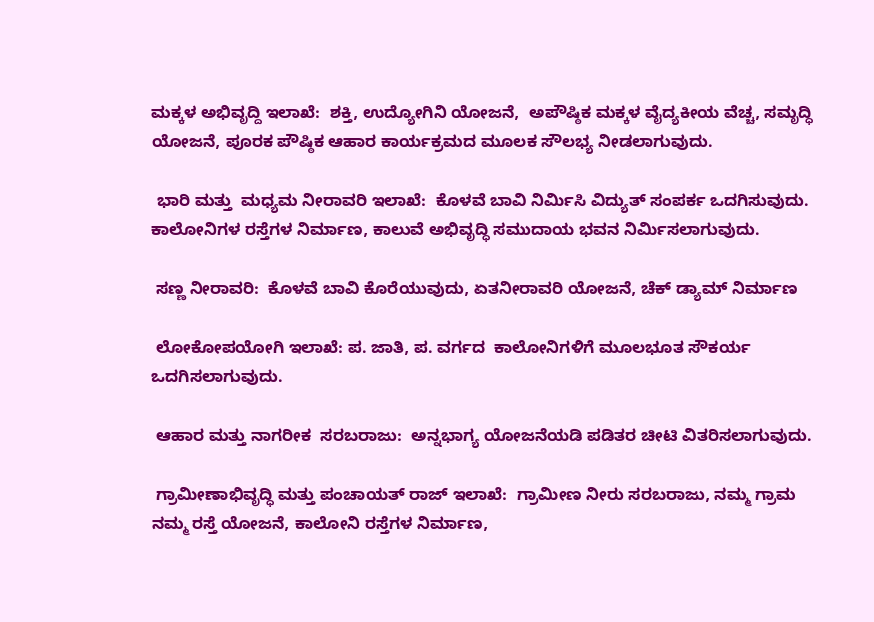ಮಕ್ಕಳ ಅಭಿವೃದ್ದಿ ಇಲಾಖೆ:  ಶಕ್ತಿ, ಉದ್ಯೋಗಿನಿ ಯೋಜನೆ,  ಅಪೌಷ್ಠಿಕ ಮಕ್ಕಳ ವೈದ್ಯಕೀಯ ವೆಚ್ಚ, ಸಮೃದ್ಧಿ ಯೋಜನೆ, ಪೂರಕ ಪೌಷ್ಠಿಕ ಆಹಾರ ಕಾರ್ಯಕ್ರಮದ ಮೂಲಕ ಸೌಲಭ್ಯ ನೀಡಲಾಗುವುದು.

 ಭಾರಿ ಮತ್ತು  ಮಧ್ಯಮ ನೀರಾವರಿ ಇಲಾಖೆ:  ಕೊಳವೆ ಬಾವಿ ನಿರ್ಮಿಸಿ ವಿದ್ಯುತ್ ಸಂಪರ್ಕ ಒದಗಿಸುವುದು. ಕಾಲೋನಿಗಳ ರಸ್ತೆಗಳ ನಿರ್ಮಾಣ, ಕಾಲುವೆ ಅಭಿವೃದ್ಧಿ ಸಮುದಾಯ ಭವನ ನಿರ್ಮಿಸಲಾಗುವುದು.

 ಸಣ್ಣ ನೀರಾವರಿ:  ಕೊಳವೆ ಬಾವಿ ಕೊರೆಯುವುದು, ಏತನೀರಾವರಿ ಯೋಜನೆ, ಚೆಕ್ ಡ್ಯಾಮ್ ನಿರ್ಮಾಣ

 ಲೋಕೋಪಯೋಗಿ ಇಲಾಖೆ: ಪ. ಜಾತಿ, ಪ. ವರ್ಗದ  ಕಾಲೋನಿಗಳಿಗೆ ಮೂಲಭೂತ ಸೌಕರ್ಯ ಒದಗಿಸಲಾಗುವುದು.

 ಆಹಾರ ಮತ್ತು ನಾಗರೀಕ  ಸರಬರಾಜು:  ಅನ್ನಭಾಗ್ಯ ಯೋಜನೆಯಡಿ ಪಡಿತರ ಚೀಟಿ ವಿತರಿಸಲಾಗುವುದು.

 ಗ್ರಾಮೀಣಾಭಿವೃದ್ಧಿ ಮತ್ತು ಪಂಚಾಯತ್ ರಾಜ್ ಇಲಾಖೆ:  ಗ್ರಾಮೀಣ ನೀರು ಸರಬರಾಜು, ನಮ್ಮ ಗ್ರಾಮ ನಮ್ಮ ರಸ್ತೆ ಯೋಜನೆ, ಕಾಲೋನಿ ರಸ್ತೆಗಳ ನಿರ್ಮಾಣ,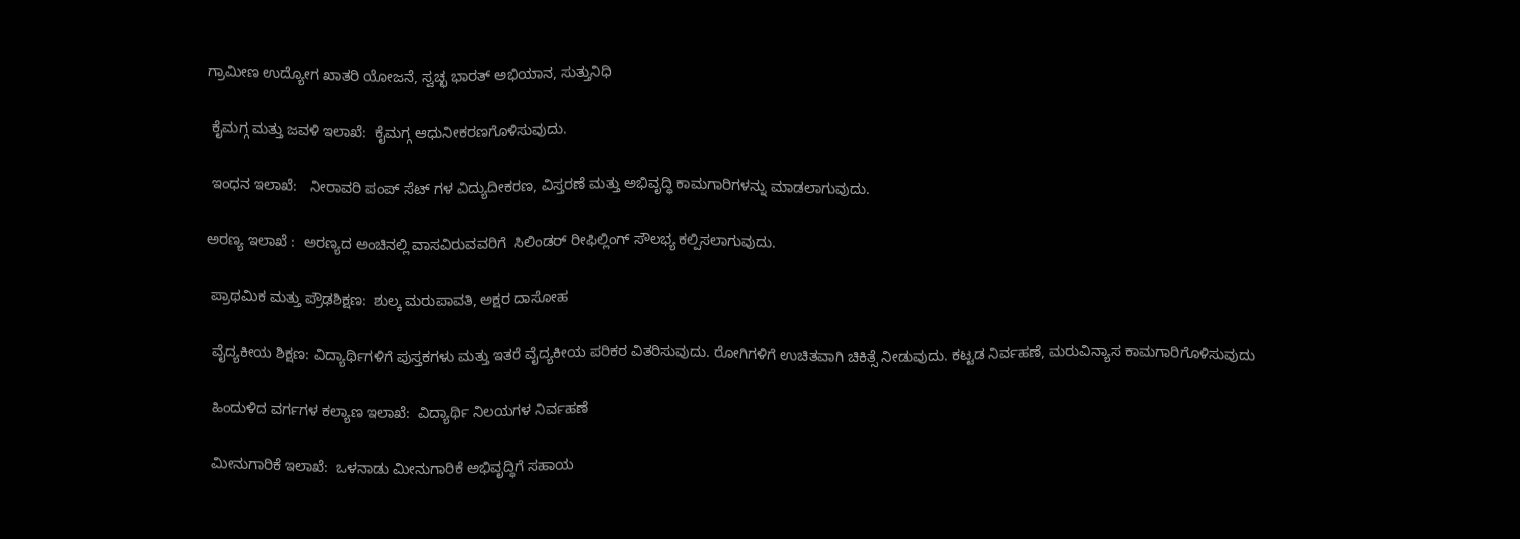ಗ್ರಾಮೀಣ ಉದ್ಯೋಗ ಖಾತರಿ ಯೋಜನೆ, ಸ್ವಚ್ಛ ಭಾರತ್ ಅಭಿಯಾನ, ಸುತ್ತುನಿಧಿ

 ಕೈಮಗ್ಗ ಮತ್ತು ಜವಳಿ ಇಲಾಖೆ:  ಕೈಮಗ್ಗ ಆಧುನೀಕರಣಗೊಳಿಸುವುದು.

 ಇಂಧನ ಇಲಾಖೆ:   ನೀರಾವರಿ ಪಂಪ್ ಸೆಟ್ ಗಳ ವಿದ್ಯುದೀಕರಣ, ವಿಸ್ತರಣೆ ಮತ್ತು ಅಭಿವೃದ್ಧಿ ಕಾಮಗಾರಿಗಳನ್ನು ಮಾಡಲಾಗುವುದು.

ಅರಣ್ಯ ಇಲಾಖೆ :  ಅರಣ್ಯದ ಅಂಚಿನಲ್ಲಿ ವಾಸವಿರುವವರಿಗೆ  ಸಿಲಿಂಡರ್ ರೀಫಿಲ್ಲಿಂಗ್ ಸೌಲಭ್ಯ ಕಲ್ಪಿಸಲಾಗುವುದು.

 ಪ್ರಾಥಮಿಕ ಮತ್ತು ಪ್ರೌಢಶಿಕ್ಷಣ:  ಶುಲ್ಕ ಮರುಪಾವತಿ, ಅಕ್ಷರ ದಾಸೋಹ

 ವೈದ್ಯಕೀಯ ಶಿಕ್ಷಣ: ವಿದ್ಯಾರ್ಥಿಗಳಿಗೆ ಪುಸ್ತಕಗಳು ಮತ್ತು ಇತರೆ ವೈದ್ಯಕೀಯ ಪರಿಕರ ವಿತರಿಸುವುದು. ರೋಗಿಗಳಿಗೆ ಉಚಿತವಾಗಿ ಚಿಕಿತ್ಸೆ ನೀಡುವುದು. ಕಟ್ಟಡ ನಿರ್ವಹಣೆ, ಮರುವಿನ್ಯಾಸ ಕಾಮಗಾರಿಗೊಳಿಸುವುದು

 ಹಿಂದುಳಿದ ವರ್ಗಗಳ ಕಲ್ಯಾಣ ಇಲಾಖೆ:  ವಿದ್ಯಾರ್ಥಿ ನಿಲಯಗಳ ನಿರ್ವಹಣೆ

 ಮೀನುಗಾರಿಕೆ ಇಲಾಖೆ:  ಒಳನಾಡು ಮೀನುಗಾರಿಕೆ ಅಭಿವೃದ್ಧಿಗೆ ಸಹಾಯ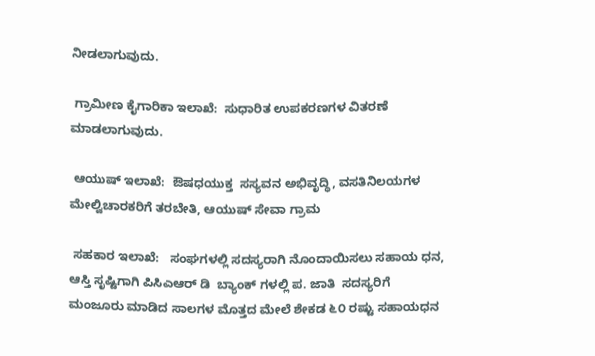ನೀಡಲಾಗುವುದು.

 ಗ್ರಾಮೀಣ ಕೈಗಾರಿಕಾ ಇಲಾಖೆ:  ಸುಧಾರಿತ ಉಪಕರಣಗಳ ವಿತರಣೆ ಮಾಡಲಾಗುವುದು.

 ಆಯುಷ್ ಇಲಾಖೆ:  ಔಷಧಯುಕ್ತ  ಸಸ್ಯವನ ಅಭಿವೃದ್ಧಿ, ವಸತಿನಿಲಯಗಳ ಮೇಲ್ವಿಚಾರಕರಿಗೆ ತರಬೇತಿ, ಆಯುಷ್ ಸೇವಾ ಗ್ರಾಮ

 ಸಹಕಾರ ಇಲಾಖೆ:   ಸಂಘಗಳಲ್ಲಿ ಸದಸ್ಯರಾಗಿ ನೊಂದಾಯಿಸಲು ಸಹಾಯ ಧನ, ಆಸ್ತಿ ಸೃಷ್ಟಿಗಾಗಿ ಪಿಸಿಎಆರ್ ಡಿ  ಬ್ಯಾಂಕ್ ಗಳಲ್ಲಿ ಪ. ಜಾತಿ  ಸದಸ್ಯರಿಗೆ ಮಂಜೂರು ಮಾಡಿದ ಸಾಲಗಳ ಮೊತ್ತದ ಮೇಲೆ ಶೇಕಡ ೬೦ ರಷ್ಟು ಸಹಾಯಧನ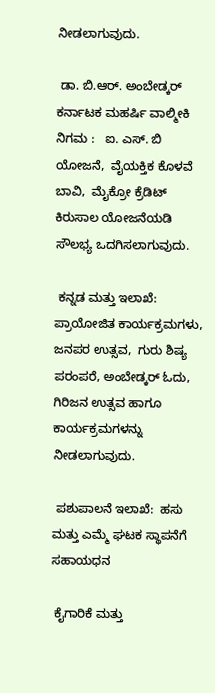ನೀಡಲಾಗುವುದು.

 ಡಾ. ಬಿ.ಆರ್. ಅಂಬೇಡ್ಕರ್ ಕರ್ನಾಟಕ ಮಹರ್ಷಿ ವಾಲ್ಮೀಕಿ ನಿಗಮ :   ಐ. ಎಸ್. ಬಿ ಯೋಜನೆ,  ವೈಯಕ್ತಿಕ ಕೊಳವೆ ಬಾವಿ,  ಮೈಕ್ರೋ ಕ್ರೆಡಿಟ್ ಕಿರುಸಾಲ ಯೋಜನೆಯಡಿ ಸೌಲಭ್ಯ ಒದಗಿಸಲಾಗುವುದು.

 ಕನ್ನಡ ಮತ್ತು ಇಲಾಖೆ:  ಪ್ರಾಯೋಜಿತ ಕಾರ್ಯಕ್ರಮಗಳು,  ಜನಪರ ಉತ್ಸವ,  ಗುರು ಶಿಷ್ಯ ಪರಂಪರೆ, ಅಂಬೇಡ್ಕರ್ ಓದು, ಗಿರಿಜನ ಉತ್ಸವ ಹಾಗೂ ಕಾರ್ಯಕ್ರಮಗಳನ್ನು ನೀಡಲಾಗುವುದು.

 ಪಶುಪಾಲನೆ ಇಲಾಖೆ:  ಹಸು ಮತ್ತು ಎಮ್ಮೆ ಘಟಕ ಸ್ಥಾಪನೆಗೆ ಸಹಾಯಧನ

 ಕೈಗಾರಿಕೆ ಮತ್ತು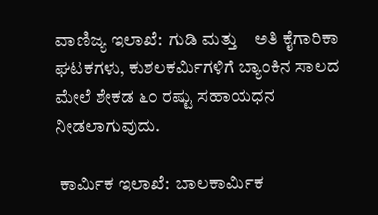ವಾಣಿಜ್ಯ ಇಲಾಖೆ:  ಗುಡಿ ಮತ್ತು    ಅತಿ ಕೈಗಾರಿಕಾ ಘಟಕಗಳು, ಕುಶಲಕರ್ಮಿಗಳಿಗೆ ಬ್ಯಾಂಕಿನ ಸಾಲದ ಮೇಲೆ ಶೇಕಡ ೬೦ ರಷ್ಟು ಸಹಾಯಧನ ನೀಡಲಾಗುವುದು.

 ಕಾರ್ಮಿಕ ಇಲಾಖೆ:  ಬಾಲಕಾರ್ಮಿಕ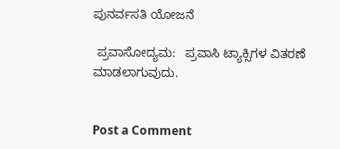ಪುನರ್ವಸತಿ ಯೋಜನೆ

 ಪ್ರವಾಸೋದ್ಯಮ:   ಪ್ರವಾಸಿ ಟ್ಯಾಕ್ಸಿಗಳ ವಿತರಣೆ ಮಾಡಲಾಗುವುದು.


Post a Comment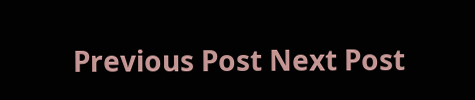Previous Post Next Post